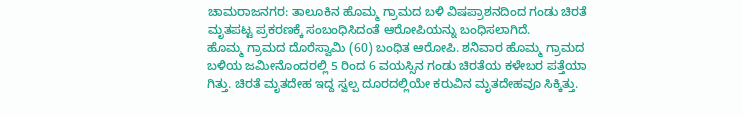ಚಾಮರಾಜನಗರ: ತಾಲೂಕಿನ ಹೊಮ್ಮ ಗ್ರಾಮದ ಬಳಿ ವಿಷಪ್ರಾಶನದಿಂದ ಗಂಡು ಚಿರತೆ ಮೃತಪಟ್ಟ ಪ್ರಕರಣಕ್ಕೆ ಸಂಬಂಧಿಸಿದಂತೆ ಆರೋಪಿಯನ್ನು ಬಂಧಿಸಲಾಗಿದೆ.
ಹೊಮ್ಮ ಗ್ರಾಮದ ದೊರೆಸ್ವಾಮಿ (60) ಬಂಧಿತ ಆರೋಪಿ. ಶನಿವಾರ ಹೊಮ್ಮ ಗ್ರಾಮದ ಬಳಿಯ ಜಮೀನೊಂದರಲ್ಲಿ 5 ರಿಂದ 6 ವಯಸ್ಸಿನ ಗಂಡು ಚಿರತೆಯ ಕಳೇಬರ ಪತ್ತೆಯಾ ಗಿತ್ತು. ಚಿರತೆ ಮೃತದೇಹ ಇದ್ದ ಸ್ವಲ್ಪ ದೂರದಲ್ಲಿಯೇ ಕರುವಿನ ಮೃತದೇಹವೂ ಸಿಕ್ಕಿತ್ತು.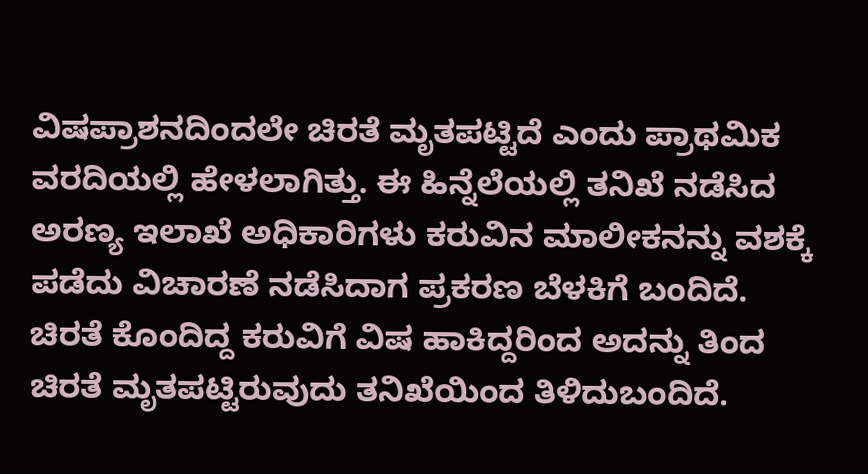ವಿಷಪ್ರಾಶನದಿಂದಲೇ ಚಿರತೆ ಮೃತಪಟ್ಟಿದೆ ಎಂದು ಪ್ರಾಥಮಿಕ ವರದಿಯಲ್ಲಿ ಹೇಳಲಾಗಿತ್ತು. ಈ ಹಿನ್ನೆಲೆಯಲ್ಲಿ ತನಿಖೆ ನಡೆಸಿದ ಅರಣ್ಯ ಇಲಾಖೆ ಅಧಿಕಾರಿಗಳು ಕರುವಿನ ಮಾಲೀಕನನ್ನು ವಶಕ್ಕೆ ಪಡೆದು ವಿಚಾರಣೆ ನಡೆಸಿದಾಗ ಪ್ರಕರಣ ಬೆಳಕಿಗೆ ಬಂದಿದೆ.
ಚಿರತೆ ಕೊಂದಿದ್ದ ಕರುವಿಗೆ ವಿಷ ಹಾಕಿದ್ದರಿಂದ ಅದನ್ನು ತಿಂದ ಚಿರತೆ ಮೃತಪಟ್ಟಿರುವುದು ತನಿಖೆಯಿಂದ ತಿಳಿದುಬಂದಿದೆ.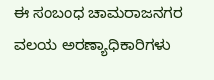ಈ ಸಂಬಂಧ ಚಾಮರಾಜನಗರ ವಲಯ ಅರಣ್ಯಾಧಿಕಾರಿಗಳು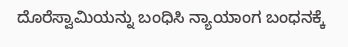ದೊರೆಸ್ವಾಮಿಯನ್ನು ಬಂಧಿಸಿ ನ್ಯಾಯಾಂಗ ಬಂಧನಕ್ಕೆ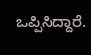ಒಪ್ಪಿಸಿದ್ದಾರೆ.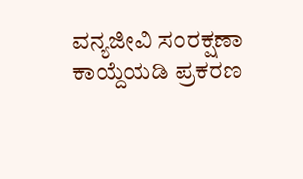ವನ್ಯಜೀವಿ ಸಂರಕ್ಷಣಾ ಕಾಯ್ದೆಯಡಿ ಪ್ರಕರಣ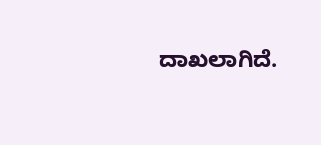ದಾಖಲಾಗಿದೆ.